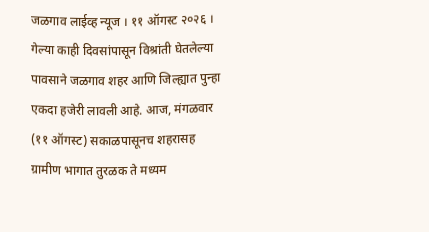जळगाव लाईव्ह न्यूज । ११ ऑगस्ट २०२६ । गेल्या काही दिवसांपासून विश्रांती घेतलेल्या पावसाने जळगाव शहर आणि जिल्ह्यात पुन्हा एकदा हजेरी लावली आहे. आज, मंगळवार (११ ऑगस्ट) सकाळपासूनच शहरासह ग्रामीण भागात तुरळक ते मध्यम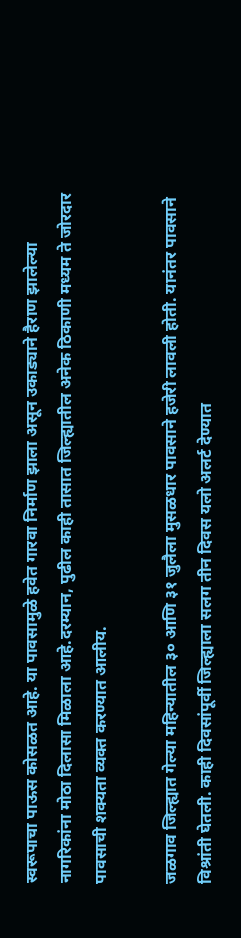स्वरूपाचा पाऊस कोसळत आहे. या पावसामुळे हवेत गारवा निर्माण झाला असून उकाड्याने हैराण झालेल्या नागरिकांना मोठा दिलासा मिळाला आहे.दरम्यान, पुढील काही तासात जिल्ह्यातील अनेक ठिकाणी मध्यम ते जोरदार पावसाची शक्यता व्यक्त करण्यात आलीय.

जळगाव जिल्ह्यात गेल्या महिन्यातील ३० आणि ३१ जुलैला मुसळधार पावसाने हजेरी लावली होती. यानंतर पावसाने विश्रांती घेतली. काही दिवसांपूर्वी जिल्ह्याला सलग तीन दिवस यलो अलर्ट देण्यात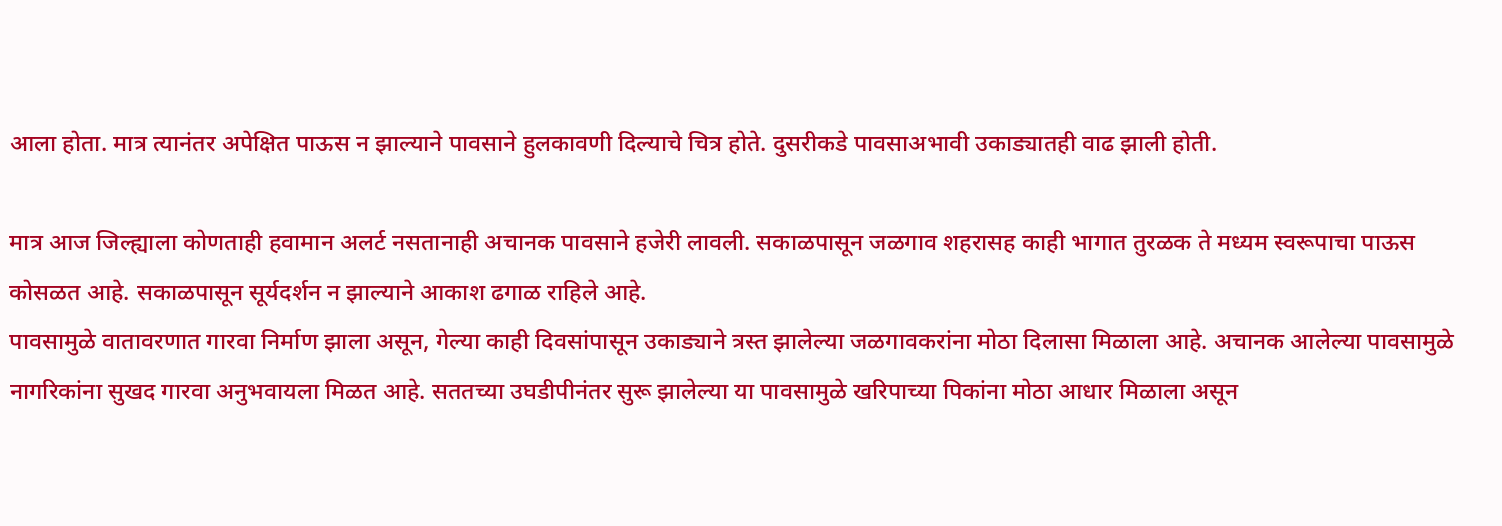आला होता. मात्र त्यानंतर अपेक्षित पाऊस न झाल्याने पावसाने हुलकावणी दिल्याचे चित्र होते. दुसरीकडे पावसाअभावी उकाड्यातही वाढ झाली होती.

मात्र आज जिल्ह्याला कोणताही हवामान अलर्ट नसतानाही अचानक पावसाने हजेरी लावली. सकाळपासून जळगाव शहरासह काही भागात तुरळक ते मध्यम स्वरूपाचा पाऊस कोसळत आहे. सकाळपासून सूर्यदर्शन न झाल्याने आकाश ढगाळ राहिले आहे.
पावसामुळे वातावरणात गारवा निर्माण झाला असून, गेल्या काही दिवसांपासून उकाड्याने त्रस्त झालेल्या जळगावकरांना मोठा दिलासा मिळाला आहे. अचानक आलेल्या पावसामुळे नागरिकांना सुखद गारवा अनुभवायला मिळत आहे. सततच्या उघडीपीनंतर सुरू झालेल्या या पावसामुळे खरिपाच्या पिकांना मोठा आधार मिळाला असून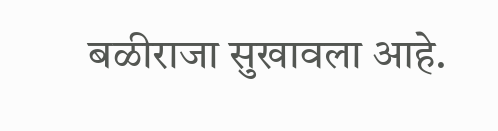बळीराजा सुखावला आहे.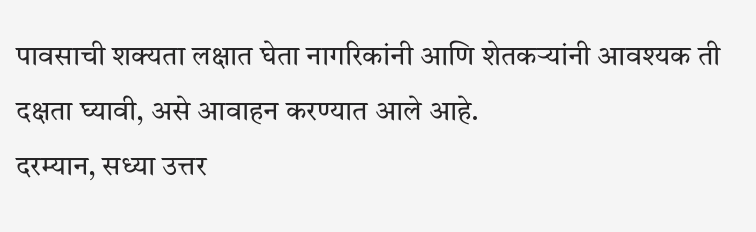पावसाची शक्यता लक्षात घेता नागरिकांनी आणि शेतकऱ्यांनी आवश्यक ती दक्षता घ्यावी, असे आवाहन करण्यात आले आहे.
दरम्यान, सध्या उत्तर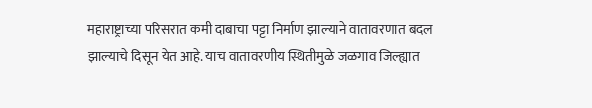महाराष्ट्राच्या परिसरात कमी दाबाचा पट्टा निर्माण झाल्याने वातावरणात बदल झाल्याचे दिसून येत आहे. याच वातावरणीय स्थितीमुळे जळगाव जिल्ह्यात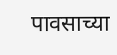पावसाच्या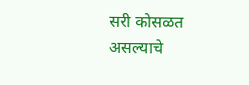सरी कोसळत असल्याचे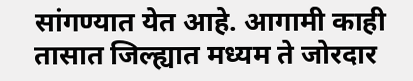सांगण्यात येत आहे. आगामी काही तासात जिल्ह्यात मध्यम ते जोरदार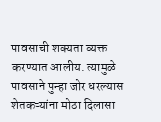पावसाची शक्यता व्यक्त करण्यात आलीय. त्यामुळे पावसाने पुन्हा जोर धरल्यास शेतकऱ्यांना मोठा दिलासा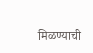मिळण्याची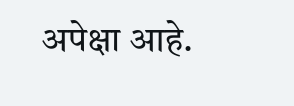अपेक्षा आहे.